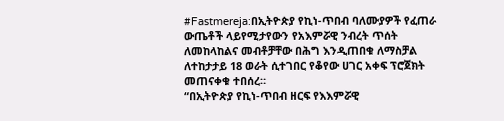#Fastmereja:በኢትዮጵያ የኪነ-ጥበብ ባለሙያዎች የፈጠራ ውጤቶች ላይየሚታየውን የአእምሯዊ ንብረት ጥሰት ለመከላከልና መብቶቻቸው በሕግ እንዲጠበቁ ለማስቻል ለተከታታይ 18 ወራት ሲተገበር የቆየው ሀገር አቀፍ ፕሮጀክት መጠናቀቁ ተበሰረ።
“በኢትዮጵያ የኪነ-ጥበብ ዘርፍ የእእምሯዊ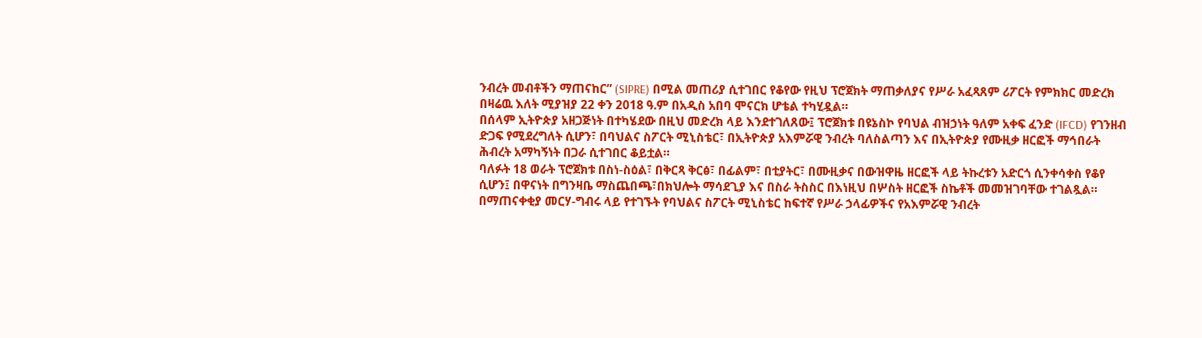ንብረት መብቶችን ማጠናከር” (SIPRE) በሚል መጠሪያ ሲተገበር የቆየው የዚህ ፕሮጀክት ማጠቃለያና የሥራ አፈጻጸም ሪፖርት የምክክር መድረክ በዛሬዉ እለት ሚያዝያ 22 ቀን 2018 ዓ.ም በአዲስ አበባ ሞናርክ ሆቴል ተካሂዷል።
በሰላም ኢትዮጵያ አዘጋጅነት በተካሄደው በዚህ መድረክ ላይ እንደተገለጸው፤ ፕሮጀክቱ በዩኔስኮ የባህል ብዝኃነት ዓለም አቀፍ ፈንድ (IFCD) የገንዘብ ድጋፍ የሚደረግለት ሲሆን፣ በባህልና ስፖርት ሚኒስቴር፣ በኢትዮጵያ አእምሯዊ ንብረት ባለስልጣን እና በኢትዮጵያ የሙዚቃ ዘርፎች ማኅበራት ሕብረት አማካኝነት በጋራ ሲተገበር ቆይቷል።
ባለፉት 18 ወራት ፕሮጀክቱ በስነ-ስዕል፣ በቅርጻ ቅርፅ፣ በፊልም፣ በቲያትር፣ በሙዚቃና በውዝዋዜ ዘርፎች ላይ ትኩረቱን አድርጎ ሲንቀሳቀስ የቆየ ሲሆን፤ በዋናነት በግንዛቤ ማስጨበጫ፣በክህሎት ማሳደጊያ እና በስራ ትስስር በእነዚህ በሦስት ዘርፎች ስኬቶች መመዝገባቸው ተገልጿል።
በማጠናቀቂያ መርሃ-ግብሩ ላይ የተገኙት የባህልና ስፖርት ሚኒስቴር ከፍተኛ የሥራ ኃላፊዎችና የአእምሯዊ ንብረት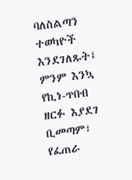ባለስልጣን ተወካዮች እንደገለጹት፤ ምንም እንኳ የኪነ-ጥበብ ዘርፉ እያደገ ቢመጣም፣ የፈጠራ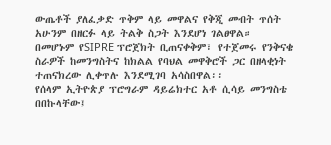ውጤቶች ያለፈቃድ ጥቅም ላይ መዋልና የቅጂ መብት ጥሰት አሁንም በዘርፉ ላይ ትልቅ ስጋት እንደሆነ ገልፀዋል።
በመሆኑም የSIPRE ፕሮጀክት ቢጠናቀቅም፣ የተጀመሩ የንቅናቄ ስራዎች ከመንግስትና ከክልል የባህል መዋቅሮች ጋር በዘላቂነት ተጠናክረው ሊቀጥሉ እንደሚገባ አሳስበዋል፡፡
የሰላም ኢትዮጵያ ፕሮግራም ዳይሬክተር አቶ ሲሳይ መንግስቴ በበኩላቸው፤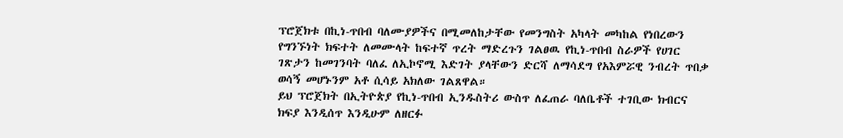ፕሮጀክቱ በኪነ-ጥበብ ባለሙያዎችና በሚመለከታቸው የመንግስት አካላት መካከል የነበረውን የግንኙነት ክፍተት ለመሙላት ከፍተኛ ጥረት ማድረጉን ገልፀዉ የኪነ-ጥበብ ስራዎች የሀገር ገጽታን ከመገንባት ባለፈ ለኢኮኖሚ እድገት ያላቸውን ድርሻ ለማሳደግ የአእምሯዊ ንብረት ጥበቃ ወሳኝ መሆኑንም አቶ ሲሳይ አክለው ገልጸዋል።
ይህ ፕሮጀክት በኢትዮጵያ የኪነ-ጥበብ ኢንዱስትሪ ውስጥ ለፈጠራ ባለቤቶች ተገቢው ክብርና ክፍያ እንዲሰጥ እንዲሁም ለዘርፉ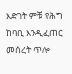እድገት ምቹ የሕግ ከባቢ እንዲፈጠር መሰረት ጥሎ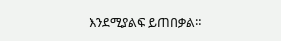እንደሚያልፍ ይጠበቃል።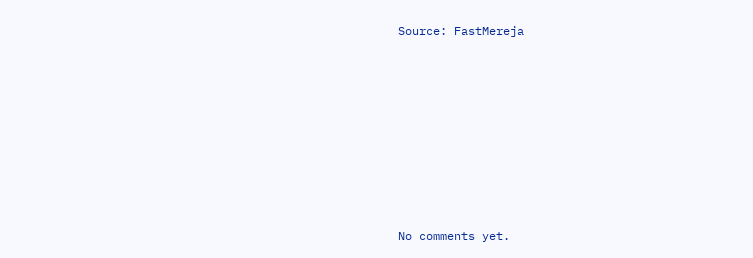Source: FastMereja








No comments yet.